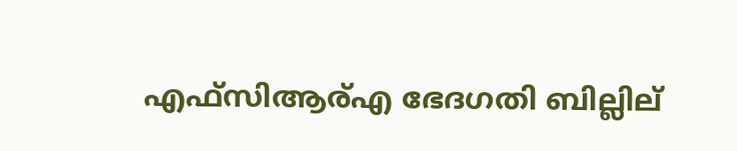എഫ്സിആര്എ ഭേദഗതി ബില്ലില്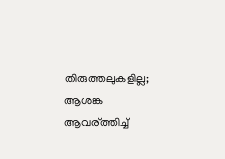തിരുത്തലുകളില്ല; ആശങ്ക ആവര്ത്തിച്ച്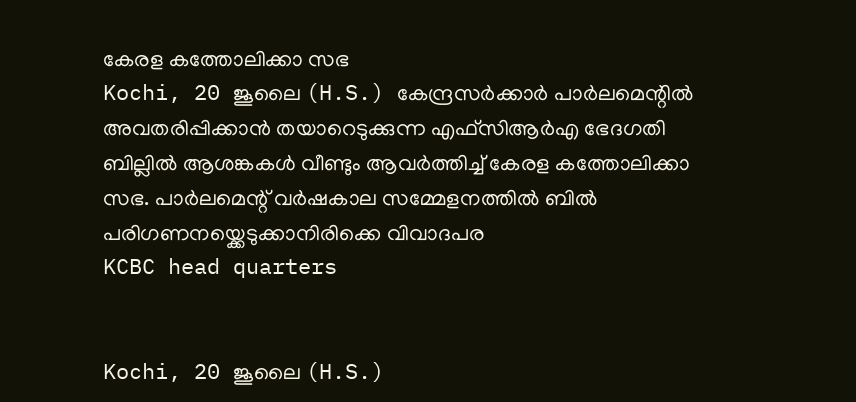കേരള കത്തോലിക്കാ സഭ
Kochi, 20 ജൂലൈ (H.S.) കേന്ദ്രസര്‍ക്കാര്‍ പാര്‍ലമെന്റില്‍ അവതരിപ്പിക്കാന്‍ തയാറെടുക്കുന്ന എഫ്സിആര്‍എ ഭേദഗതി ബില്ലില്‍ ആശങ്കകള്‍ വീണ്ടും ആവര്‍ത്തിച്ച് കേരള കത്തോലിക്കാ സഭ. പാര്‍ലമെന്റ് വര്‍ഷകാല സമ്മേളനത്തില്‍ ബില്‍ പരിഗണനയ്ക്കെടുക്കാനിരിക്കെ വിവാദപര
KCBC head quarters


Kochi, 20 ജൂലൈ (H.S.)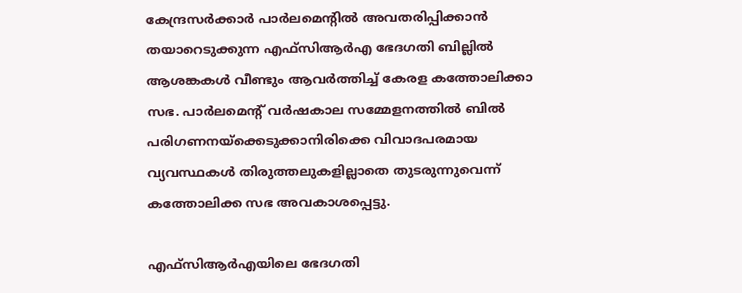കേന്ദ്രസര്‍ക്കാര്‍ പാര്‍ലമെന്റില്‍ അവതരിപ്പിക്കാന്‍ തയാറെടുക്കുന്ന എഫ്സിആര്‍എ ഭേദഗതി ബില്ലില്‍ ആശങ്കകള്‍ വീണ്ടും ആവര്‍ത്തിച്ച് കേരള കത്തോലിക്കാ സഭ. പാര്‍ലമെന്റ് വര്‍ഷകാല സമ്മേളനത്തില്‍ ബില്‍ പരിഗണനയ്ക്കെടുക്കാനിരിക്കെ വിവാദപരമായ വ്യവസ്ഥകള്‍ തിരുത്തലുകളില്ലാതെ തുടരുന്നുവെന്ന് കത്തോലിക്ക സഭ അവകാശപ്പെട്ടു.

എഫ്സിആര്‍എയിലെ ഭേദഗതി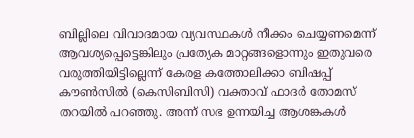ബില്ലിലെ വിവാദമായ വ്യവസ്ഥകള്‍ നീക്കം ചെയ്യണമെന്ന് ആവശ്യപ്പെട്ടെങ്കിലും പ്രത്യേക മാറ്റങ്ങളൊന്നും ഇതുവരെ വരുത്തിയിട്ടില്ലെന്ന് കേരള കത്തോലിക്കാ ബിഷപ്പ് കൗണ്‍സില്‍ (കെസിബിസി) വക്താവ് ഫാദര്‍ തോമസ് തറയില്‍ പറഞ്ഞു. അന്ന് സഭ ഉന്നയിച്ച ആശങ്കകള്‍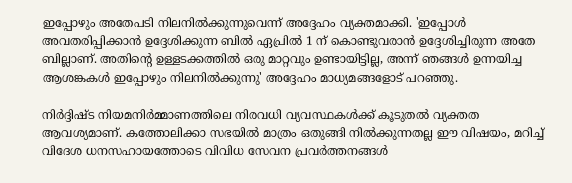ഇപ്പോഴും അതേപടി നിലനില്‍ക്കുന്നുവെന്ന് അദ്ദേഹം വ്യക്തമാക്കി. 'ഇപ്പോള്‍ അവതരിപ്പിക്കാന്‍ ഉദ്ദേശിക്കുന്ന ബില്‍ ഏപ്രില്‍ 1 ന് കൊണ്ടുവരാന്‍ ഉദ്ദേശിച്ചിരുന്ന അതേ ബില്ലാണ്. അതിന്റെ ഉള്ളടക്കത്തില്‍ ഒരു മാറ്റവും ഉണ്ടായിട്ടില്ല, അന്ന് ഞങ്ങള്‍ ഉന്നയിച്ച ആശങ്കകള്‍ ഇപ്പോഴും നിലനില്‍ക്കുന്നു' അദ്ദേഹം മാധ്യമങ്ങളോട് പറഞ്ഞു.

നിര്‍ദ്ദിഷ്ട നിയമനിര്‍മ്മാണത്തിലെ നിരവധി വ്യവസ്ഥകള്‍ക്ക് കൂടുതല്‍ വ്യക്തത ആവശ്യമാണ്. കത്തോലിക്കാ സഭയില്‍ മാത്രം ഒതുങ്ങി നില്‍ക്കുന്നതല്ല ഈ വിഷയം, മറിച്ച് വിദേശ ധനസഹായത്തോടെ വിവിധ സേവന പ്രവര്‍ത്തനങ്ങള്‍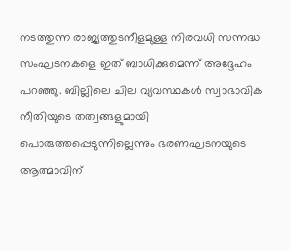നടത്തുന്ന രാജ്യത്തുടനീളമുള്ള നിരവധി സന്നദ്ധ സംഘടനകളെ ഇത് ബാധിക്കുമെന്ന് അദ്ദേഹം പറഞ്ഞു. ബില്ലിലെ ചില വ്യവസ്ഥകള്‍ സ്വാഭാവിക നീതിയുടെ തത്വങ്ങളുമായി പൊരുത്തപ്പെടുന്നില്ലെന്നും ഭരണഘടനയുടെ ആത്മാവിന്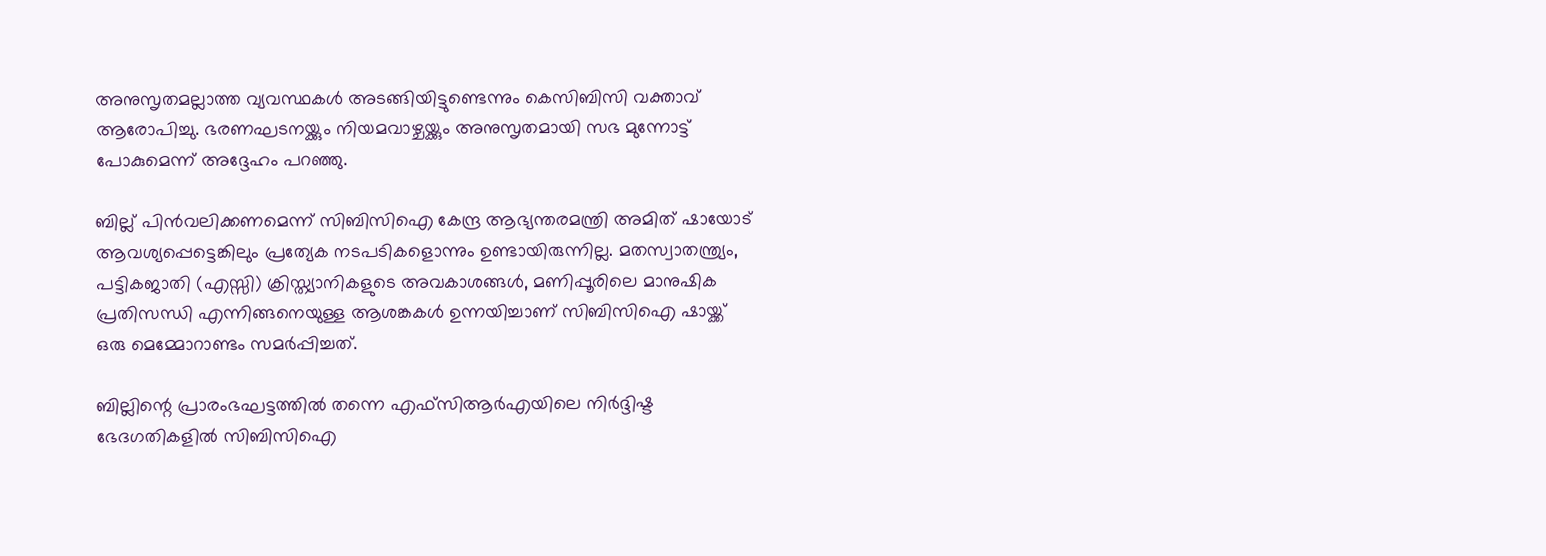അനുസൃതമല്ലാത്ത വ്യവസ്ഥകള്‍ അടങ്ങിയിട്ടുണ്ടെന്നും കെസിബിസി വക്താവ് ആരോപിച്ചു. ഭരണഘടനയ്ക്കും നിയമവാഴ്ചയ്ക്കും അനുസൃതമായി സഭ മുന്നോട്ട് പോകുമെന്ന് അദ്ദേഹം പറഞ്ഞു.

ബില്ല് പിന്‍വലിക്കണമെന്ന് സിബിസിഐ കേന്ദ്ര ആഭ്യന്തരമന്ത്രി അമിത് ഷായോട് ആവശ്യപ്പെട്ടെങ്കിലും പ്രത്യേക നടപടികളൊന്നും ഉണ്ടായിരുന്നില്ല. മതസ്വാതന്ത്ര്യം, പട്ടികജാതി (എസ്സി) ക്രിസ്ത്യാനികളുടെ അവകാശങ്ങള്‍, മണിപ്പൂരിലെ മാനുഷിക പ്രതിസന്ധി എന്നിങ്ങനെയുള്ള ആശങ്കകള്‍ ഉന്നയിച്ചാണ് സിബിസിഐ ഷായ്ക്ക് ഒരു മെമ്മോറാണ്ടം സമര്‍പ്പിച്ചത്.

ബില്ലിന്റെ പ്രാരംഭഘട്ടത്തില്‍ തന്നെ എഫ്സിആര്‍എയിലെ നിര്‍ദ്ദിഷ്ട ഭേദഗതികളില്‍ സിബിസിഐ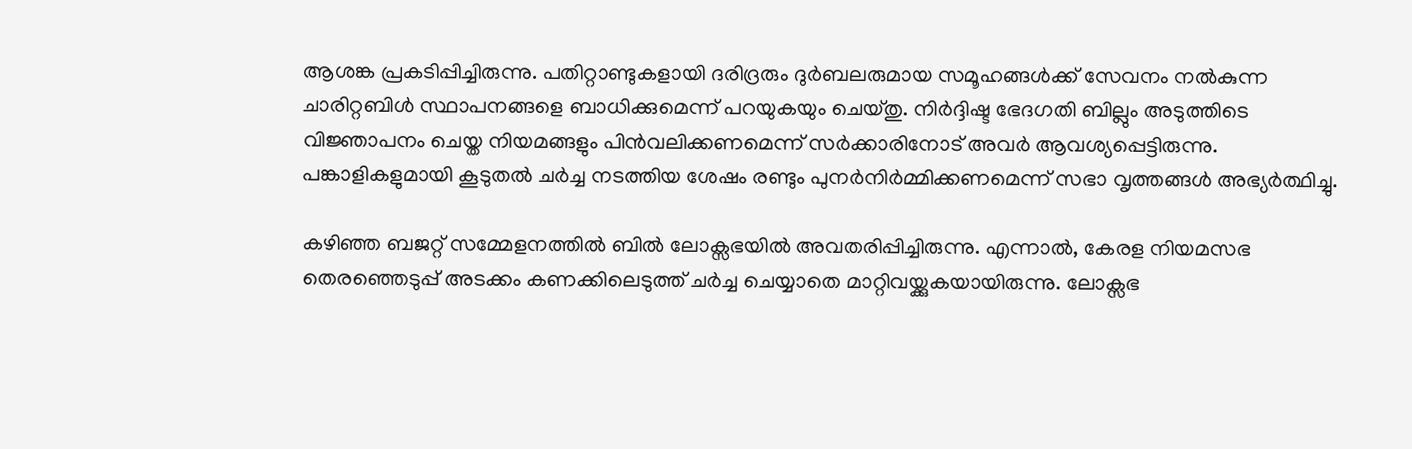ആശങ്ക പ്രകടിപ്പിച്ചിരുന്നു. പതിറ്റാണ്ടുകളായി ദരിദ്രരും ദുര്‍ബലരുമായ സമൂഹങ്ങള്‍ക്ക് സേവനം നല്‍കുന്ന ചാരിറ്റബിള്‍ സ്ഥാപനങ്ങളെ ബാധിക്കുമെന്ന് പറയുകയും ചെയ്തു. നിര്‍ദ്ദിഷ്ട ഭേദഗതി ബില്ലും അടുത്തിടെ വിജ്ഞാപനം ചെയ്ത നിയമങ്ങളും പിന്‍വലിക്കണമെന്ന് സര്‍ക്കാരിനോട് അവര്‍ ആവശ്യപ്പെട്ടിരുന്നു. പങ്കാളികളുമായി കൂടുതല്‍ ചര്‍ച്ച നടത്തിയ ശേഷം രണ്ടും പുനര്‍നിര്‍മ്മിക്കണമെന്ന് സഭാ വൃത്തങ്ങള്‍ അഭ്യര്‍ത്ഥിച്ചു.

കഴിഞ്ഞ ബജറ്റ് സമ്മേളനത്തില്‍ ബില്‍ ലോക്സഭയില്‍ അവതരിപ്പിച്ചിരുന്നു. എന്നാല്‍, കേരള നിയമസഭ തെരഞ്ഞെടുപ്പ് അടക്കം കണക്കിലെടുത്ത് ചര്‍ച്ച ചെയ്യാതെ മാറ്റിവയ്ക്കുകയായിരുന്നു. ലോക്സഭ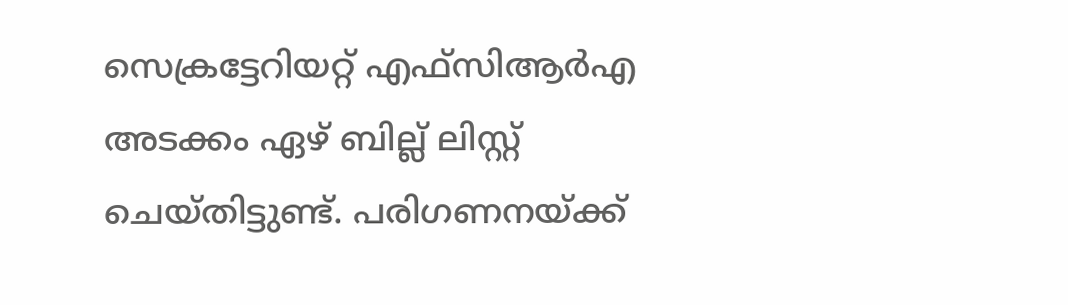സെക്രട്ടേറിയറ്റ് എഫ്സിആര്‍എ അടക്കം ഏഴ് ബില്ല് ലിസ്റ്റ് ചെയ്തിട്ടുണ്ട്. പരിഗണനയ്ക്ക്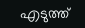എടുത്ത്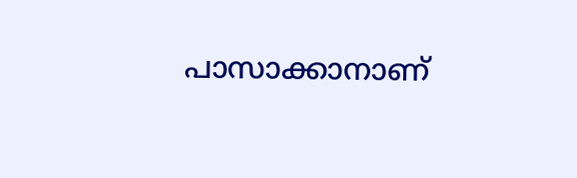പാസാക്കാനാണ്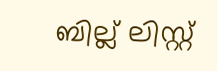ബില്ല് ലിസ്റ്റ്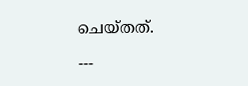ചെയ്തത്.

---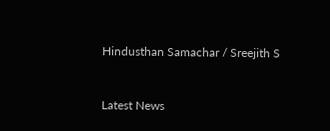Hindusthan Samachar / Sreejith S


Latest News